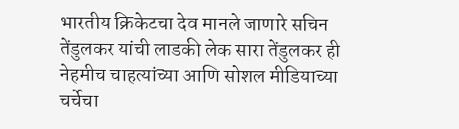भारतीय क्रिकेटचा देव मानले जाणारे सचिन तेंडुलकर यांची लाडकी लेक सारा तेंडुलकर ही नेहमीच चाहत्यांच्या आणि सोशल मीडियाच्या चर्चेचा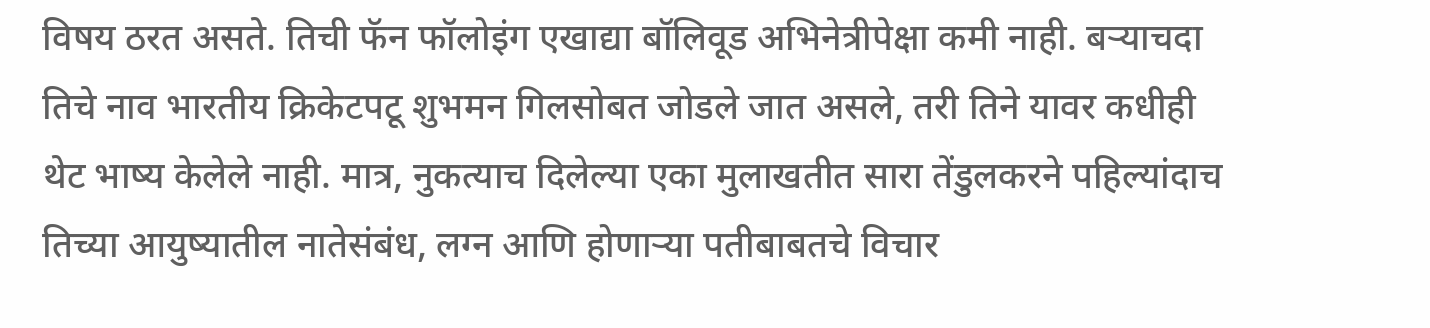विषय ठरत असते. तिची फॅन फॉलोइंग एखाद्या बॉलिवूड अभिनेत्रीपेक्षा कमी नाही. बऱ्याचदा तिचे नाव भारतीय क्रिकेटपटू शुभमन गिलसोबत जोडले जात असले, तरी तिने यावर कधीही थेट भाष्य केलेले नाही. मात्र, नुकत्याच दिलेल्या एका मुलाखतीत सारा तेंडुलकरने पहिल्यांदाच तिच्या आयुष्यातील नातेसंबंध, लग्न आणि होणाऱ्या पतीबाबतचे विचार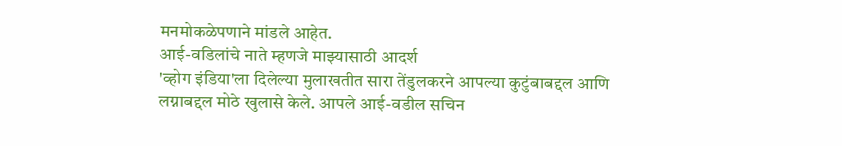मनमोकळेपणाने मांडले आहेत.
आई-वडिलांचे नाते म्हणजे माझ्यासाठी आदर्श
'व्होग इंडिया'ला दिलेल्या मुलाखतीत सारा तेंडुलकरने आपल्या कुटुंबाबद्दल आणि लग्नाबद्दल मोठे खुलासे केले. आपले आई-वडील सचिन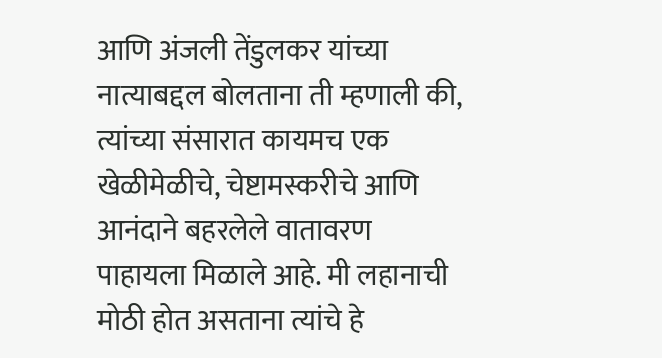आणि अंजली तेंडुलकर यांच्या नात्याबद्दल बोलताना ती म्हणाली की, त्यांच्या संसारात कायमच एक खेळीमेळीचे, चेष्टामस्करीचे आणि आनंदाने बहरलेले वातावरण पाहायला मिळाले आहे. मी लहानाची मोठी होत असताना त्यांचे हे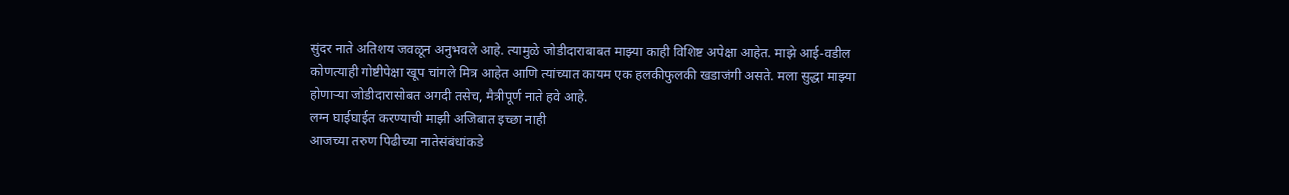सुंदर नाते अतिशय जवळून अनुभवले आहे. त्यामुळे जोडीदाराबाबत माझ्या काही विशिष्ट अपेक्षा आहेत. माझे आई-वडील कोणत्याही गोष्टीपेक्षा खूप चांगले मित्र आहेत आणि त्यांच्यात कायम एक हलकीफुलकी खडाजंगी असते. मला सुद्धा माझ्या होणाऱ्या जोडीदारासोबत अगदी तसेच, मैत्रीपूर्ण नाते हवे आहे.
लग्न घाईघाईत करण्याची माझी अजिबात इच्छा नाही
आजच्या तरुण पिढीच्या नातेसंबंधांकडे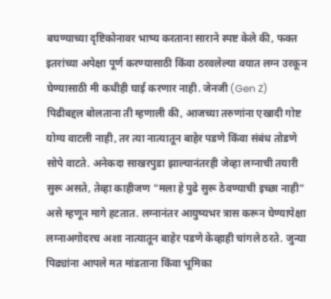बघण्याच्या दृष्टिकोनावर भाष्य करताना साराने स्पष्ट केले की, फक्त इतरांच्या अपेक्षा पूर्ण करण्यासाठी किंवा ठरवलेल्या वयात लग्न उरकून घेण्यासाठी मी कधीही घाई करणार नाही. जेनजी (Gen Z) पिढीबद्दल बोलताना ती म्हणाली की, आजच्या तरुणांना एखादी गोष्ट योग्य वाटली नाही, तर त्या नात्यातून बाहेर पडणे किंवा संबंध तोडणे सोपे वाटते. अनेकदा साखरपुडा झाल्यानंतरही जेव्हा लग्नाची तयारी सुरू असते, तेव्हा काहीजण "मला हे पुढे सुरू ठेवण्याची इच्छा नाही" असे म्हणून मागे हटतात. लग्नानंतर आयुष्यभर त्रास करून घेण्यापेक्षा लग्नाअगोदरच अशा नात्यातून बाहेर पडणे केव्हाही चांगले ठरते. जुन्या पिढ्यांना आपले मत मांडताना किंवा भूमिका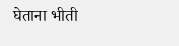घेताना भीती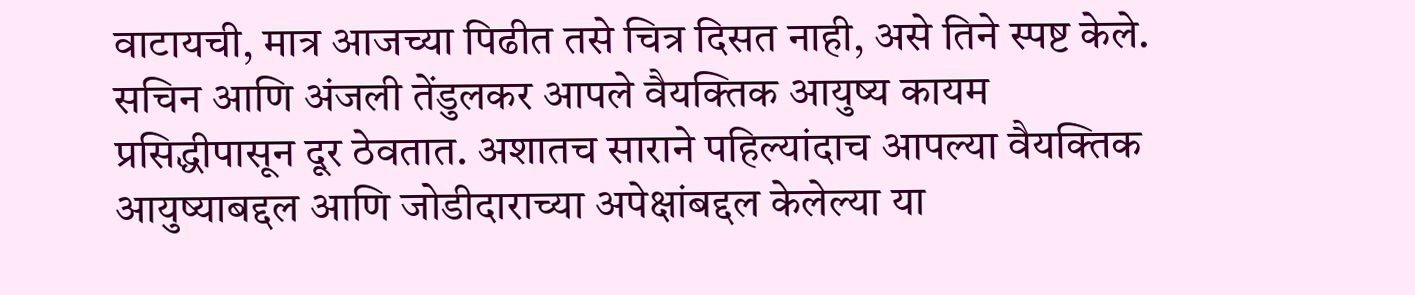वाटायची, मात्र आजच्या पिढीत तसे चित्र दिसत नाही, असे तिने स्पष्ट केले. सचिन आणि अंजली तेंडुलकर आपले वैयक्तिक आयुष्य कायम प्रसिद्धीपासून दूर ठेवतात. अशातच साराने पहिल्यांदाच आपल्या वैयक्तिक आयुष्याबद्दल आणि जोडीदाराच्या अपेक्षांबद्दल केलेल्या या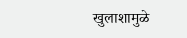खुलाशामुळे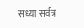सध्या सर्वत्र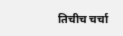तिचीच चर्चा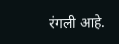रंगली आहे.